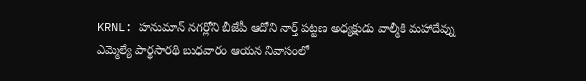KRNL: హనుమాన్ నగర్లోని బీజేపీ ఆదోని నార్త్ పట్టణ అధ్యక్షుడు వాల్మీకి మహాదేవ్ను ఎమ్మెల్యే పార్థసారథి బుధవారం ఆయన నివాసంలో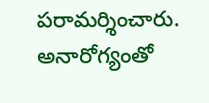పరామర్శించారు. అనారోగ్యంతో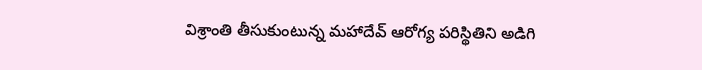విశ్రాంతి తీసుకుంటున్న మహాదేవ్ ఆరోగ్య పరిస్థితిని అడిగి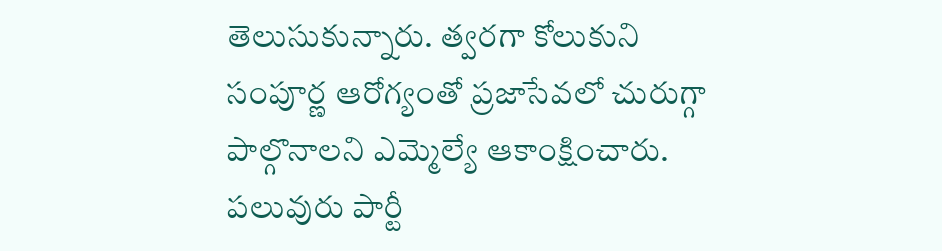తెలుసుకున్నారు. త్వరగా కోలుకుని సంపూర్ణ ఆరోగ్యంతో ప్రజాసేవలో చురుగ్గా పాల్గొనాలని ఎమ్మెల్యే ఆకాంక్షించారు. పలువురు పార్టీ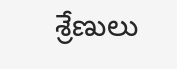శ్రేణులు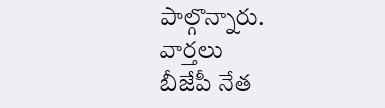పాల్గొన్నారు.
వార్తలు
బీజేపీ నేత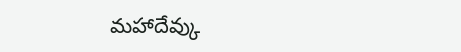మహాదేవ్కు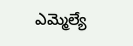ఎమ్మెల్యే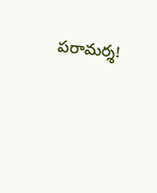పరామర్శ!